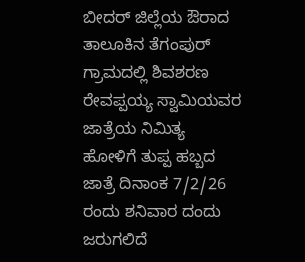ಬೀದರ್ ಜಿಲ್ಲೆಯ ಔರಾದ ತಾಲೂಕಿನ ತೆಗಂಪುರ್ ಗ್ರಾಮದಲ್ಲಿ ಶಿವಶರಣ ರೇವಪ್ಪಯ್ಯ ಸ್ವಾಮಿಯವರ ಜಾತ್ರೆಯ ನಿಮಿತ್ಯ ಹೋಳಿಗೆ ತುಪ್ಪ ಹಬ್ಬದ ಜಾತ್ರೆ ದಿನಾಂಕ 7/2/26 ರಂದು ಶನಿವಾರ ದಂದು ಜರುಗಲಿದೆ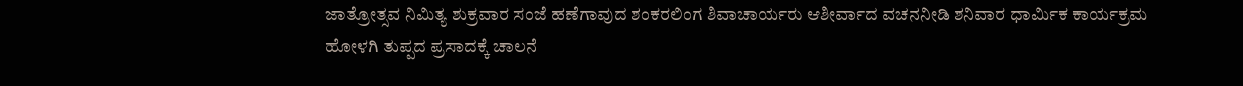ಜಾತ್ರೋತ್ಸವ ನಿಮಿತ್ಯ ಶುಕ್ರವಾರ ಸಂಜೆ ಹಣೆಗಾವುದ ಶಂಕರಲಿಂಗ ಶಿವಾಚಾರ್ಯರು ಆಶೀರ್ವಾದ ವಚನನೀಡಿ ಶನಿವಾರ ಧಾರ್ಮಿಕ ಕಾರ್ಯಕ್ರಮ ಹೋಳಗಿ ತುಪ್ಪದ ಪ್ರಸಾದಕ್ಕೆ ಚಾಲನೆ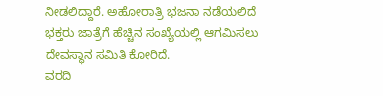ನೀಡಲಿದ್ದಾರೆ. ಅಹೋರಾತ್ರಿ ಭಜನಾ ನಡೆಯಲಿದೆ ಭಕ್ತರು ಜಾತ್ರೆಗೆ ಹೆಚ್ಚಿನ ಸಂಖ್ಯೆಯಲ್ಲಿ ಆಗಮಿಸಲು ದೇವಸ್ಥಾನ ಸಮಿತಿ ಕೋರಿದೆ.
ವರದಿ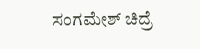ಸಂಗಮೇಶ್ ಚಿದ್ರೆ